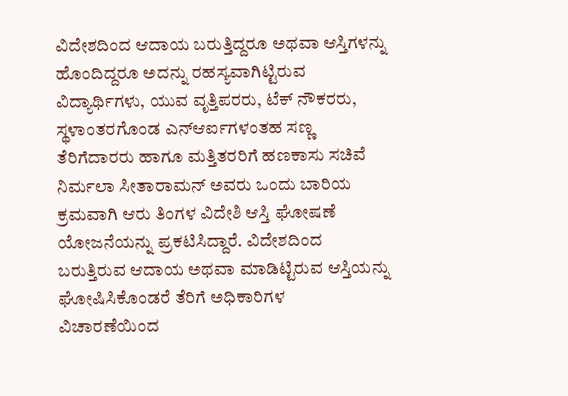ವಿದೇಶದಿಂದ ಆದಾಯ ಬರುತ್ತಿದ್ದರೂ ಅಥವಾ ಆಸ್ತಿಗಳನ್ನು ಹೊಂದಿದ್ದರೂ ಅದನ್ನು ರಹಸ್ಯವಾಗಿಟ್ಟಿರುವ ವಿದ್ಯಾರ್ಥಿಗಳು, ಯುವ ವೃತ್ತಿಪರರು, ಟೆಕ್ ನೌಕರರು, ಸ್ಥಳಾಂತರಗೊಂಡ ಎನ್ಆರ್ಐಗಳಂತಹ ಸಣ್ಣ ತೆರಿಗೆದಾರರು ಹಾಗೂ ಮತ್ತಿತರರಿಗೆ ಹಣಕಾಸು ಸಚಿವೆ ನಿರ್ಮಲಾ ಸೀತಾರಾಮನ್ ಅವರು ಒಂದು ಬಾರಿಯ ಕ್ರಮವಾಗಿ ಆರು ತಿಂಗಳ ವಿದೇಶಿ ಆಸ್ತಿ ಘೋಷಣೆ ಯೋಜನೆಯನ್ನು ಪ್ರಕಟಿಸಿದ್ದಾರೆ. ವಿದೇಶದಿಂದ ಬರುತ್ತಿರುವ ಆದಾಯ ಅಥವಾ ಮಾಡಿಟ್ಟಿರುವ ಆಸ್ತಿಯನ್ನು ಘೋಷಿಸಿಕೊಂಡರೆ ತೆರಿಗೆ ಅಧಿಕಾರಿಗಳ ವಿಚಾರಣೆಯಿಂದ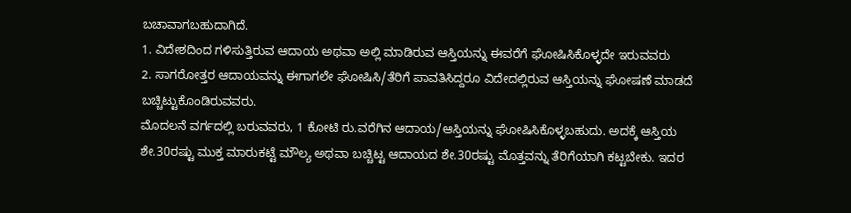ಬಚಾವಾಗಬಹುದಾಗಿದೆ.
1. ವಿದೇಶದಿಂದ ಗಳಿಸುತ್ತಿರುವ ಆದಾಯ ಅಥವಾ ಅಲ್ಲಿ ಮಾಡಿರುವ ಆಸ್ತಿಯನ್ನು ಈವರೆಗೆ ಘೋಷಿಸಿಕೊಳ್ಳದೇ ಇರುವವರು
2. ಸಾಗರೋತ್ತರ ಆದಾಯವನ್ನು ಈಗಾಗಲೇ ಘೋಷಿಸಿ/ತೆರಿಗೆ ಪಾವತಿಸಿದ್ದರೂ ವಿದೇದಲ್ಲಿರುವ ಆಸ್ತಿಯನ್ನು ಘೋಷಣೆ ಮಾಡದೆ ಬಚ್ಚಿಟ್ಟುಕೊಂಡಿರುವವರು.
ಮೊದಲನೆ ವರ್ಗದಲ್ಲಿ ಬರುವವರು, 1 ಕೋಟಿ ರು.ವರೆಗಿನ ಆದಾಯ/ಆಸ್ತಿಯನ್ನು ಘೋಷಿಸಿಕೊಳ್ಳಬಹುದು. ಅದಕ್ಕೆ ಆಸ್ತಿಯ ಶೇ.30ರಷ್ಟು ಮುಕ್ತ ಮಾರುಕಟ್ಟೆ ಮೌಲ್ಯ ಅಥವಾ ಬಚ್ಚಿಟ್ಟ ಆದಾಯದ ಶೇ.30ರಷ್ಟು ಮೊತ್ತವನ್ನು ತೆರಿಗೆಯಾಗಿ ಕಟ್ಟಬೇಕು. ಇದರ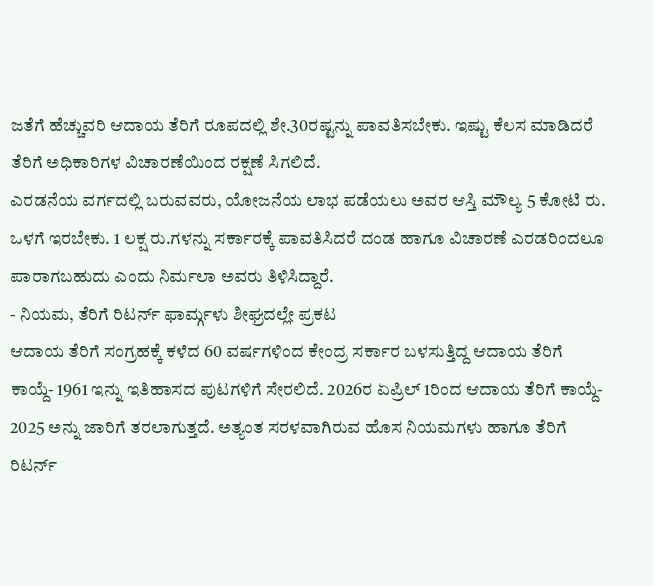ಜತೆಗೆ ಹೆಚ್ಚುವರಿ ಆದಾಯ ತೆರಿಗೆ ರೂಪದಲ್ಲಿ ಶೇ.30ರಷ್ಟನ್ನು ಪಾವತಿಸಬೇಕು. ಇಷ್ಟು ಕೆಲಸ ಮಾಡಿದರೆ ತೆರಿಗೆ ಅಧಿಕಾರಿಗಳ ವಿಚಾರಣೆಯಿಂದ ರಕ್ಷಣೆ ಸಿಗಲಿದೆ.
ಎರಡನೆಯ ವರ್ಗದಲ್ಲಿ ಬರುವವರು, ಯೋಜನೆಯ ಲಾಭ ಪಡೆಯಲು ಅವರ ಆಸ್ತಿ ಮೌಲ್ಯ 5 ಕೋಟಿ ರು. ಒಳಗೆ ಇರಬೇಕು. 1 ಲಕ್ಷ ರು.ಗಳನ್ನು ಸರ್ಕಾರಕ್ಕೆ ಪಾವತಿಸಿದರೆ ದಂಡ ಹಾಗೂ ವಿಚಾರಣೆ ಎರಡರಿಂದಲೂ ಪಾರಾಗಬಹುದು ಎಂದು ನಿರ್ಮಲಾ ಅವರು ತಿಳಿಸಿದ್ದಾರೆ.
- ನಿಯಮ, ತೆರಿಗೆ ರಿಟರ್ನ್ ಫಾರ್ಮ್ಗಳು ಶೀಘ್ರದಲ್ಲೇ ಪ್ರಕಟ
ಆದಾಯ ತೆರಿಗೆ ಸಂಗ್ರಹಕ್ಕೆ ಕಳೆದ 60 ವರ್ಷಗಳಿಂದ ಕೇಂದ್ರ ಸರ್ಕಾರ ಬಳಸುತ್ತಿದ್ದ ಆದಾಯ ತೆರಿಗೆ ಕಾಯ್ದೆ- 1961 ಇನ್ನು ಇತಿಹಾಸದ ಪುಟಗಳಿಗೆ ಸೇರಲಿದೆ. 2026ರ ಏಪ್ರಿಲ್ 1ರಿಂದ ಆದಾಯ ತೆರಿಗೆ ಕಾಯ್ದೆ- 2025 ಅನ್ನು ಜಾರಿಗೆ ತರಲಾಗುತ್ತದೆ. ಅತ್ಯಂತ ಸರಳವಾಗಿರುವ ಹೊಸ ನಿಯಮಗಳು ಹಾಗೂ ತೆರಿಗೆ ರಿಟರ್ನ್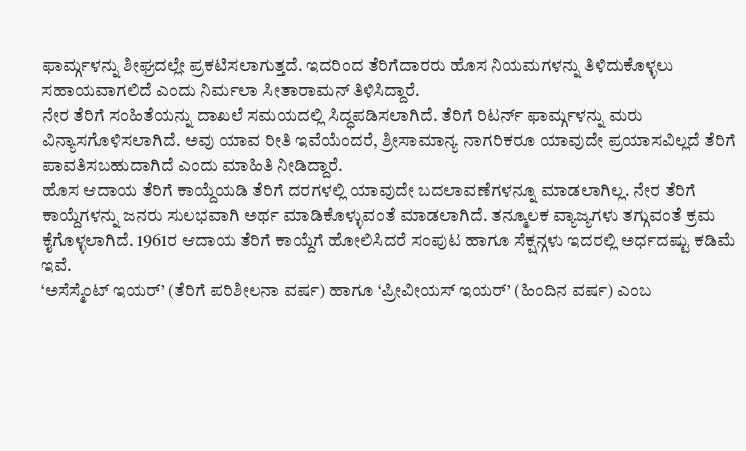ಫಾರ್ಮ್ಗಳನ್ನು ಶೀಘ್ರದಲ್ಲೇ ಪ್ರಕಟಿಸಲಾಗುತ್ತದೆ. ಇದರಿಂದ ತೆರಿಗೆದಾರರು ಹೊಸ ನಿಯಮಗಳನ್ನು ತಿಳಿದುಕೊಳ್ಳಲು ಸಹಾಯವಾಗಲಿದೆ ಎಂದು ನಿರ್ಮಲಾ ಸೀತಾರಾಮನ್ ತಿಳಿಸಿದ್ದಾರೆ.
ನೇರ ತೆರಿಗೆ ಸಂಹಿತೆಯನ್ನು ದಾಖಲೆ ಸಮಯದಲ್ಲಿ ಸಿದ್ಧಪಡಿಸಲಾಗಿದೆ. ತೆರಿಗೆ ರಿಟರ್ನ್ ಫಾರ್ಮ್ಗಳನ್ನು ಮರು ವಿನ್ಯಾಸಗೊಳಿಸಲಾಗಿದೆ. ಅವು ಯಾವ ರೀತಿ ಇವೆಯೆಂದರೆ, ಶ್ರೀಸಾಮಾನ್ಯ ನಾಗರಿಕರೂ ಯಾವುದೇ ಪ್ರಯಾಸವಿಲ್ಲದೆ ತೆರಿಗೆ ಪಾವತಿಸಬಹುದಾಗಿದೆ ಎಂದು ಮಾಹಿತಿ ನೀಡಿದ್ದಾರೆ.
ಹೊಸ ಆದಾಯ ತೆರಿಗೆ ಕಾಯ್ದೆಯಡಿ ತೆರಿಗೆ ದರಗಳಲ್ಲಿ ಯಾವುದೇ ಬದಲಾವಣೆಗಳನ್ನೂ ಮಾಡಲಾಗಿಲ್ಲ. ನೇರ ತೆರಿಗೆ ಕಾಯ್ದೆಗಳನ್ನು ಜನರು ಸುಲಭವಾಗಿ ಅರ್ಥ ಮಾಡಿಕೊಳ್ಳುವಂತೆ ಮಾಡಲಾಗಿದೆ. ತನ್ಮೂಲಕ ವ್ಯಾಜ್ಯಗಳು ತಗ್ಗುವಂತೆ ಕ್ರಮ ಕೈಗೊಳ್ಳಲಾಗಿದೆ. 1961ರ ಆದಾಯ ತೆರಿಗೆ ಕಾಯ್ದೆಗೆ ಹೋಲಿಸಿದರೆ ಸಂಪುಟ ಹಾಗೂ ಸೆಕ್ಷನ್ಗಳು ಇದರಲ್ಲಿ ಅರ್ಧದಷ್ಟು ಕಡಿಮೆ ಇವೆ.
‘ಅಸೆಸ್ಮೆಂಟ್ ಇಯರ್’ (ತೆರಿಗೆ ಪರಿಶೀಲನಾ ವರ್ಷ) ಹಾಗೂ ‘ಪ್ರೀವೀಯಸ್ ಇಯರ್’ (ಹಿಂದಿನ ವರ್ಷ) ಎಂಬ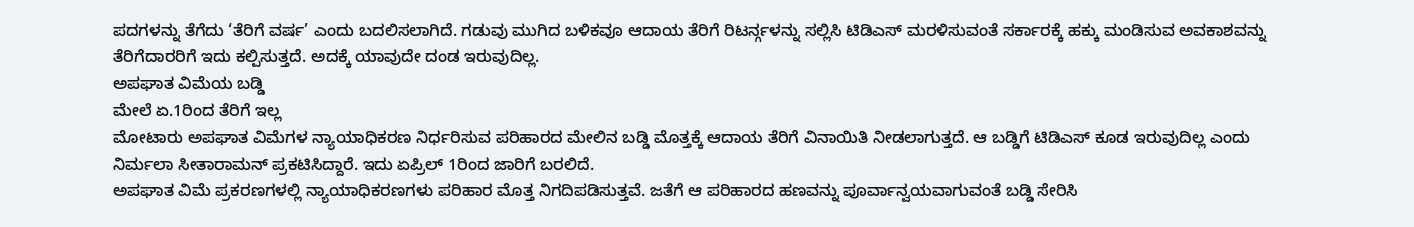ಪದಗಳನ್ನು ತೆಗೆದು ‘ತೆರಿಗೆ ವರ್ಷ’ ಎಂದು ಬದಲಿಸಲಾಗಿದೆ. ಗಡುವು ಮುಗಿದ ಬಳಿಕವೂ ಆದಾಯ ತೆರಿಗೆ ರಿಟರ್ನ್ಗಳನ್ನು ಸಲ್ಲಿಸಿ ಟಿಡಿಎಸ್ ಮರಳಿಸುವಂತೆ ಸರ್ಕಾರಕ್ಕೆ ಹಕ್ಕು ಮಂಡಿಸುವ ಅವಕಾಶವನ್ನು ತೆರಿಗೆದಾರರಿಗೆ ಇದು ಕಲ್ಪಿಸುತ್ತದೆ. ಅದಕ್ಕೆ ಯಾವುದೇ ದಂಡ ಇರುವುದಿಲ್ಲ.
ಅಪಘಾತ ವಿಮೆಯ ಬಡ್ಡಿ
ಮೇಲೆ ಏ.1ರಿಂದ ತೆರಿಗೆ ಇಲ್ಲ
ಮೋಟಾರು ಅಪಘಾತ ವಿಮೆಗಳ ನ್ಯಾಯಾಧಿಕರಣ ನಿರ್ಧರಿಸುವ ಪರಿಹಾರದ ಮೇಲಿನ ಬಡ್ಡಿ ಮೊತ್ತಕ್ಕೆ ಆದಾಯ ತೆರಿಗೆ ವಿನಾಯಿತಿ ನೀಡಲಾಗುತ್ತದೆ. ಆ ಬಡ್ಡಿಗೆ ಟಿಡಿಎಸ್ ಕೂಡ ಇರುವುದಿಲ್ಲ ಎಂದು ನಿರ್ಮಲಾ ಸೀತಾರಾಮನ್ ಪ್ರಕಟಿಸಿದ್ದಾರೆ. ಇದು ಏಪ್ರಿಲ್ 1ರಿಂದ ಜಾರಿಗೆ ಬರಲಿದೆ.
ಅಪಘಾತ ವಿಮೆ ಪ್ರಕರಣಗಳಲ್ಲಿ ನ್ಯಾಯಾಧಿಕರಣಗಳು ಪರಿಹಾರ ಮೊತ್ತ ನಿಗದಿಪಡಿಸುತ್ತವೆ. ಜತೆಗೆ ಆ ಪರಿಹಾರದ ಹಣವನ್ನು ಪೂರ್ವಾನ್ವಯವಾಗುವಂತೆ ಬಡ್ಡಿ ಸೇರಿಸಿ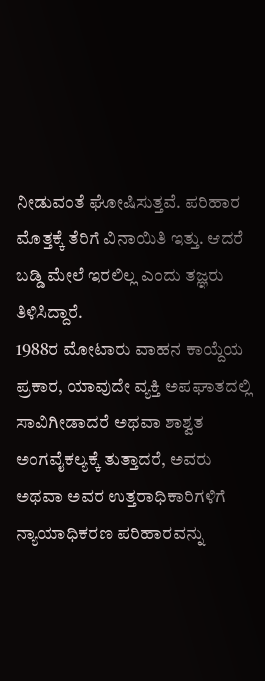ನೀಡುವಂತೆ ಘೋಷಿಸುತ್ತವೆ. ಪರಿಹಾರ ಮೊತ್ತಕ್ಕೆ ತೆರಿಗೆ ವಿನಾಯಿತಿ ಇತ್ತು. ಆದರೆ ಬಡ್ಡಿ ಮೇಲೆ ಇರಲಿಲ್ಲ ಎಂದು ತಜ್ಞರು ತಿಳಿಸಿದ್ದಾರೆ.
1988ರ ಮೋಟಾರು ವಾಹನ ಕಾಯ್ದೆಯ ಪ್ರಕಾರ, ಯಾವುದೇ ವ್ಯಕ್ತಿ ಅಪಘಾತದಲ್ಲಿ ಸಾವಿಗೀಡಾದರೆ ಅಥವಾ ಶಾಶ್ವತ ಅಂಗವೈಕಲ್ಯಕ್ಕೆ ತುತ್ತಾದರೆ, ಅವರು ಅಥವಾ ಅವರ ಉತ್ತರಾಧಿಕಾರಿಗಳಿಗೆ ನ್ಯಾಯಾಧಿಕರಣ ಪರಿಹಾರವನ್ನು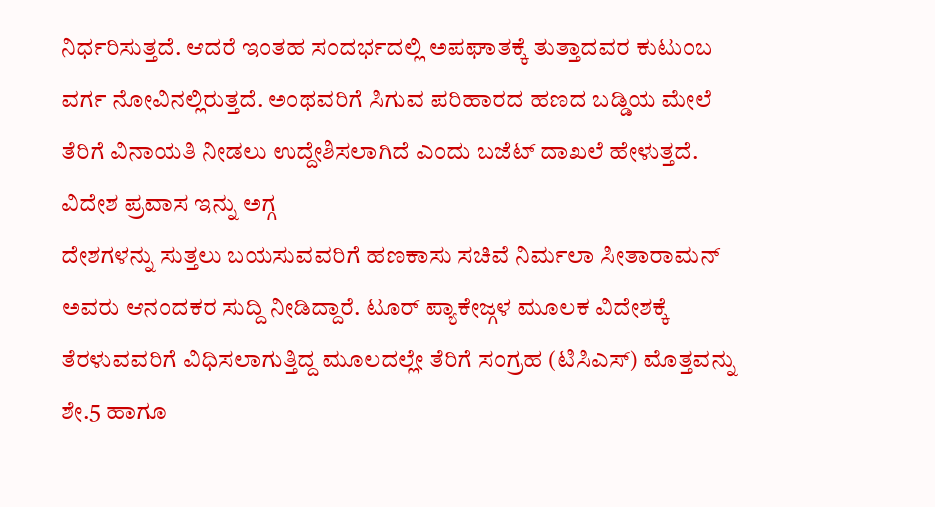ನಿರ್ಧರಿಸುತ್ತದೆ. ಆದರೆ ಇಂತಹ ಸಂದರ್ಭದಲ್ಲಿ ಅಪಘಾತಕ್ಕೆ ತುತ್ತಾದವರ ಕುಟುಂಬ ವರ್ಗ ನೋವಿನಲ್ಲಿರುತ್ತದೆ. ಅಂಥವರಿಗೆ ಸಿಗುವ ಪರಿಹಾರದ ಹಣದ ಬಡ್ಡಿಯ ಮೇಲೆ ತೆರಿಗೆ ವಿನಾಯತಿ ನೀಡಲು ಉದ್ದೇಶಿಸಲಾಗಿದೆ ಎಂದು ಬಜೆಟ್ ದಾಖಲೆ ಹೇಳುತ್ತದೆ.
ವಿದೇಶ ಪ್ರವಾಸ ಇನ್ನು ಅಗ್ಗ
ದೇಶಗಳನ್ನು ಸುತ್ತಲು ಬಯಸುವವರಿಗೆ ಹಣಕಾಸು ಸಚಿವೆ ನಿರ್ಮಲಾ ಸೀತಾರಾಮನ್ ಅವರು ಆನಂದಕರ ಸುದ್ದಿ ನೀಡಿದ್ದಾರೆ. ಟೂರ್ ಪ್ಯಾಕೇಜ್ಗಳ ಮೂಲಕ ವಿದೇಶಕ್ಕೆ ತೆರಳುವವರಿಗೆ ವಿಧಿಸಲಾಗುತ್ತಿದ್ದ ಮೂಲದಲ್ಲೇ ತೆರಿಗೆ ಸಂಗ್ರಹ (ಟಿಸಿಎಸ್) ಮೊತ್ತವನ್ನು ಶೇ.5 ಹಾಗೂ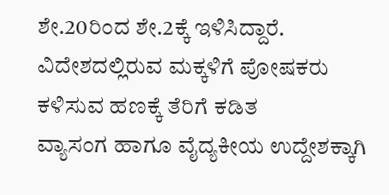ಶೇ.20ರಿಂದ ಶೇ.2ಕ್ಕೆ ಇಳಿಸಿದ್ದಾರೆ.
ವಿದೇಶದಲ್ಲಿರುವ ಮಕ್ಕಳಿಗೆ ಪೋಷಕರು ಕಳಿಸುವ ಹಣಕ್ಕೆ ತೆರಿಗೆ ಕಡಿತ
ವ್ಯಾಸಂಗ ಹಾಗೂ ವೈದ್ಯಕೀಯ ಉದ್ದೇಶಕ್ಕಾಗಿ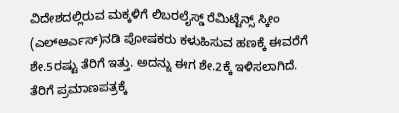ವಿದೇಶದಲ್ಲಿರುವ ಮಕ್ಕಳಿಗೆ ಲಿಬರಲೈಸ್ಡ್ ರೆಮಿಟ್ಟೆನ್ಸ್ ಸ್ಕೀಂ (ಎಲ್ಆರ್ಎಸ್)ನಡಿ ಪೋಷಕರು ಕಳುಹಿಸುವ ಹಣಕ್ಕೆ ಈವರೆಗೆ ಶೇ.5ರಷ್ಟು ತೆರಿಗೆ ಇತ್ತು. ಅದನ್ನು ಈಗ ಶೇ.2ಕ್ಕೆ ಇಳಿಸಲಾಗಿದೆ.
ತೆರಿಗೆ ಪ್ರಮಾಣಪತ್ರಕ್ಕೆ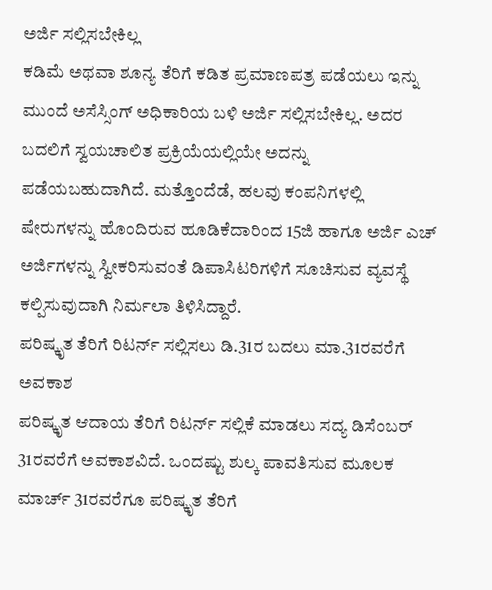ಅರ್ಜಿ ಸಲ್ಲಿಸಬೇಕಿಲ್ಲ
ಕಡಿಮೆ ಅಥವಾ ಶೂನ್ಯ ತೆರಿಗೆ ಕಡಿತ ಪ್ರಮಾಣಪತ್ರ ಪಡೆಯಲು ಇನ್ನು ಮುಂದೆ ಅಸೆಸ್ಸಿಂಗ್ ಅಧಿಕಾರಿಯ ಬಳಿ ಅರ್ಜಿ ಸಲ್ಲಿಸಬೇಕಿಲ್ಲ. ಅದರ ಬದಲಿಗೆ ಸ್ವಯಚಾಲಿತ ಪ್ರಕ್ರಿಯೆಯಲ್ಲಿಯೇ ಅದನ್ನು ಪಡೆಯಬಹುದಾಗಿದೆ. ಮತ್ತೊಂದೆಡೆ, ಹಲವು ಕಂಪನಿಗಳಲ್ಲಿ ಷೇರುಗಳನ್ನು ಹೊಂದಿರುವ ಹೂಡಿಕೆದಾರಿಂದ 15ಜಿ ಹಾಗೂ ಅರ್ಜಿ ಎಚ್ ಅರ್ಜಿಗಳನ್ನು ಸ್ವೀಕರಿಸುವಂತೆ ಡಿಪಾಸಿಟರಿಗಳಿಗೆ ಸೂಚಿಸುವ ವ್ಯವಸ್ಥೆ ಕಲ್ಪಿಸುವುದಾಗಿ ನಿರ್ಮಲಾ ತಿಳಿಸಿದ್ದಾರೆ.
ಪರಿಷ್ಕೃತ ತೆರಿಗೆ ರಿಟರ್ನ್ ಸಲ್ಲಿಸಲು ಡಿ.31ರ ಬದಲು ಮಾ.31ರವರೆಗೆ ಅವಕಾಶ
ಪರಿಷ್ಕೃತ ಆದಾಯ ತೆರಿಗೆ ರಿಟರ್ನ್ ಸಲ್ಲಿಕೆ ಮಾಡಲು ಸದ್ಯ ಡಿಸೆಂಬರ್ 31ರವರೆಗೆ ಅವಕಾಶವಿದೆ. ಒಂದಷ್ಟು ಶುಲ್ಕ ಪಾವತಿಸುವ ಮೂಲಕ ಮಾರ್ಚ್ 31ರವರೆಗೂ ಪರಿಷ್ಕೃತ ತೆರಿಗೆ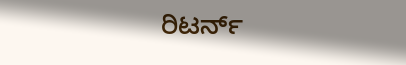ರಿಟರ್ನ್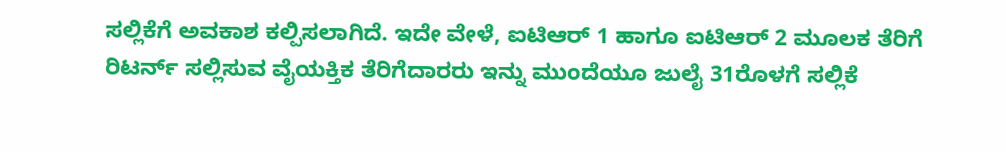ಸಲ್ಲಿಕೆಗೆ ಅವಕಾಶ ಕಲ್ಪಿಸಲಾಗಿದೆ. ಇದೇ ವೇಳೆ, ಐಟಿಆರ್ 1 ಹಾಗೂ ಐಟಿಆರ್ 2 ಮೂಲಕ ತೆರಿಗೆ ರಿಟರ್ನ್ ಸಲ್ಲಿಸುವ ವೈಯಕ್ತಿಕ ತೆರಿಗೆದಾರರು ಇನ್ನು ಮುಂದೆಯೂ ಜುಲೈ 31ರೊಳಗೆ ಸಲ್ಲಿಕೆ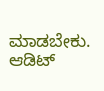ಮಾಡಬೇಕು. ಆಡಿಟ್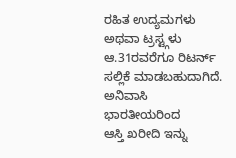ರಹಿತ ಉದ್ಯಮಗಳು ಅಥವಾ ಟ್ರಸ್ಟ್ಗಳು ಆ.31ರವರೆಗೂ ರಿಟರ್ನ್ ಸಲ್ಲಿಕೆ ಮಾಡಬಹುದಾಗಿದೆ.
ಅನಿವಾಸಿ ಭಾರತೀಯರಿಂದ
ಆಸ್ತಿ ಖರೀದಿ ಇನ್ನು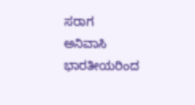ಸರಾಗ
ಅನಿವಾಸಿ ಭಾರತೀಯರಿಂದ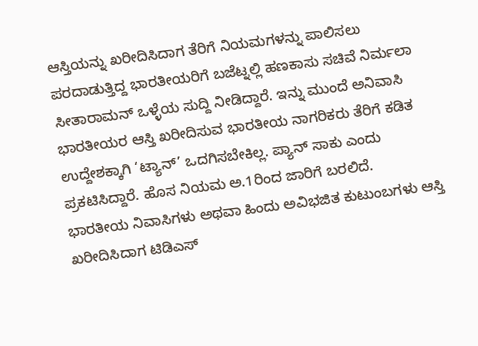ಆಸ್ತಿಯನ್ನು ಖರೀದಿಸಿದಾಗ ತೆರಿಗೆ ನಿಯಮಗಳನ್ನು ಪಾಲಿಸಲು ಪರದಾಡುತ್ತಿದ್ದ ಭಾರತೀಯರಿಗೆ ಬಜೆಟ್ನಲ್ಲಿ ಹಣಕಾಸು ಸಚಿವೆ ನಿರ್ಮಲಾ ಸೀತಾರಾಮನ್ ಒಳ್ಳೆಯ ಸುದ್ದಿ ನೀಡಿದ್ದಾರೆ. ಇನ್ನು ಮುಂದೆ ಅನಿವಾಸಿ ಭಾರತೀಯರ ಆಸ್ತಿ ಖರೀದಿಸುವ ಭಾರತೀಯ ನಾಗರಿಕರು ತೆರಿಗೆ ಕಡಿತ ಉದ್ದೇಶಕ್ಕಾಗಿ ‘ಟ್ಯಾನ್’ ಒದಗಿಸಬೇಕಿಲ್ಲ. ಪ್ಯಾನ್ ಸಾಕು ಎಂದು ಪ್ರಕಟಿಸಿದ್ದಾರೆ. ಹೊಸ ನಿಯಮ ಅ.1ರಿಂದ ಜಾರಿಗೆ ಬರಲಿದೆ.
ಭಾರತೀಯ ನಿವಾಸಿಗಳು ಅಥವಾ ಹಿಂದು ಅವಿಭಜಿತ ಕುಟುಂಬಗಳು ಆಸ್ತಿ ಖರೀದಿಸಿದಾಗ ಟಿಡಿಎಸ್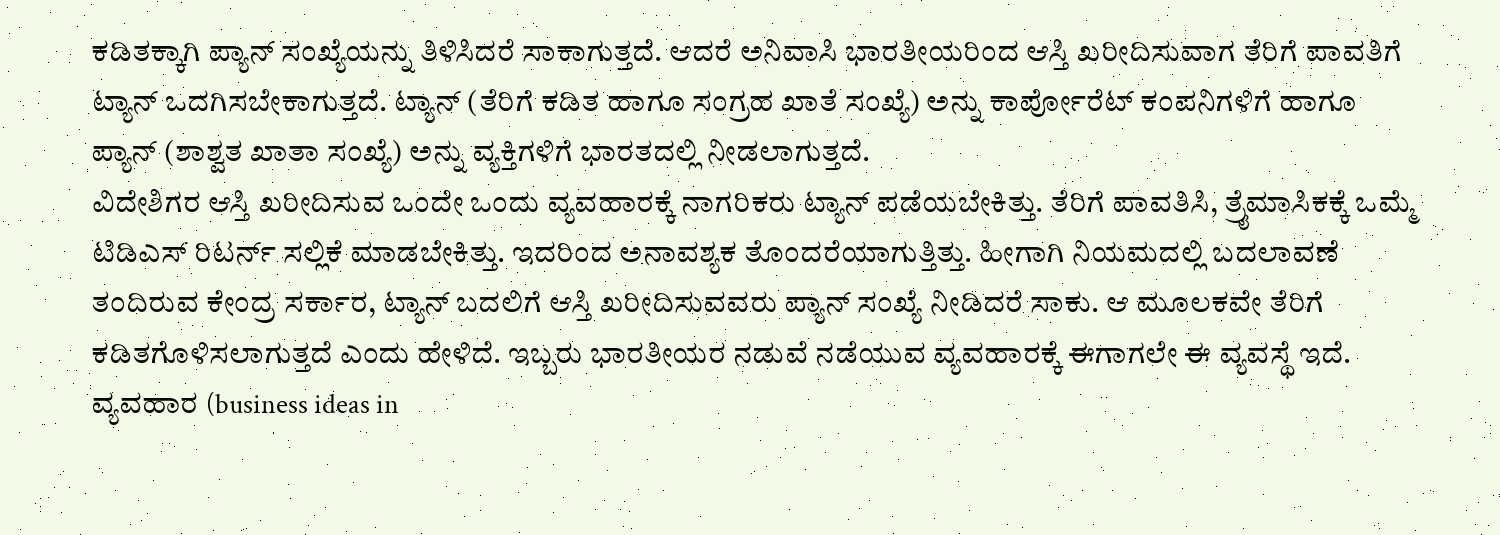ಕಡಿತಕ್ಕಾಗಿ ಪ್ಯಾನ್ ಸಂಖ್ಯೆಯನ್ನು ತಿಳಿಸಿದರೆ ಸಾಕಾಗುತ್ತದೆ. ಆದರೆ ಅನಿವಾಸಿ ಭಾರತೀಯರಿಂದ ಆಸ್ತಿ ಖರೀದಿಸುವಾಗ ತೆರಿಗೆ ಪಾವತಿಗೆ ಟ್ಯಾನ್ ಒದಗಿಸಬೇಕಾಗುತ್ತದೆ. ಟ್ಯಾನ್ (ತೆರಿಗೆ ಕಡಿತ ಹಾಗೂ ಸಂಗ್ರಹ ಖಾತೆ ಸಂಖ್ಯೆ) ಅನ್ನು ಕಾರ್ಪೋರೆಟ್ ಕಂಪನಿಗಳಿಗೆ ಹಾಗೂ ಪ್ಯಾನ್ (ಶಾಶ್ವತ ಖಾತಾ ಸಂಖ್ಯೆ) ಅನ್ನು ವ್ಯಕ್ತಿಗಳಿಗೆ ಭಾರತದಲ್ಲಿ ನೀಡಲಾಗುತ್ತದೆ.
ವಿದೇಶಿಗರ ಆಸ್ತಿ ಖರೀದಿಸುವ ಒಂದೇ ಒಂದು ವ್ಯವಹಾರಕ್ಕೆ ನಾಗರಿಕರು ಟ್ಯಾನ್ ಪಡೆಯಬೇಕಿತ್ತು. ತೆರಿಗೆ ಪಾವತಿಸಿ, ತ್ರೈಮಾಸಿಕಕ್ಕೆ ಒಮ್ಮೆ ಟಿಡಿಎಸ್ ರಿಟರ್ನ್ ಸಲ್ಲಿಕೆ ಮಾಡಬೇಕಿತ್ತು. ಇದರಿಂದ ಅನಾವಶ್ಯಕ ತೊಂದರೆಯಾಗುತ್ತಿತ್ತು. ಹೀಗಾಗಿ ನಿಯಮದಲ್ಲಿ ಬದಲಾವಣೆ ತಂದಿರುವ ಕೇಂದ್ರ ಸರ್ಕಾರ, ಟ್ಯಾನ್ ಬದಲಿಗೆ ಆಸ್ತಿ ಖರೀದಿಸುವವರು ಪ್ಯಾನ್ ಸಂಖ್ಯೆ ನೀಡಿದರೆ ಸಾಕು. ಆ ಮೂಲಕವೇ ತೆರಿಗೆ ಕಡಿತಗೊಳಿಸಲಾಗುತ್ತದೆ ಎಂದು ಹೇಳಿದೆ. ಇಬ್ಬರು ಭಾರತೀಯರ ನಡುವೆ ನಡೆಯುವ ವ್ಯವಹಾರಕ್ಕೆ ಈಗಾಗಲೇ ಈ ವ್ಯವಸ್ಥೆ ಇದೆ.
ವ್ಯವಹಾರ (business ideas in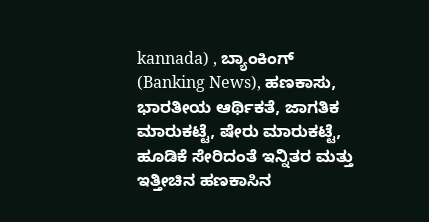kannada) , ಬ್ಯಾಂಕಿಂಗ್ (Banking News), ಹಣಕಾಸು, ಭಾರತೀಯ ಆರ್ಥಿಕತೆ, ಜಾಗತಿಕ ಮಾರುಕಟ್ಟೆ, ಷೇರು ಮಾರುಕಟ್ಟೆ, ಹೂಡಿಕೆ ಸೇರಿದಂತೆ ಇನ್ನಿತರ ಮತ್ತು ಇತ್ತೀಚಿನ ಹಣಕಾಸಿನ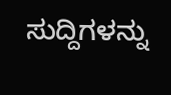ಸುದ್ದಿಗಳನ್ನು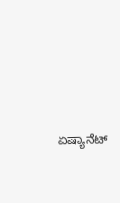ಏಷ್ಯಾನೆಟ್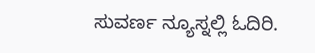ಸುವರ್ಣ ನ್ಯೂಸ್ನಲ್ಲಿ ಓದಿರಿ.